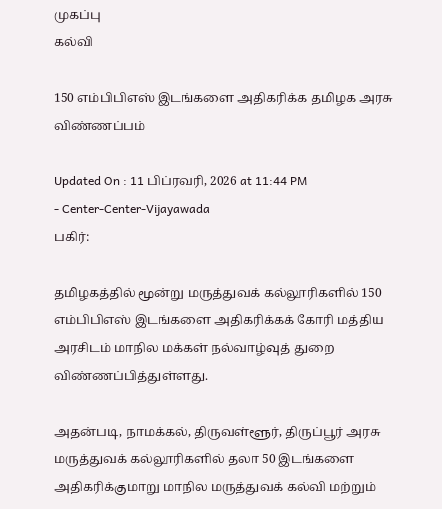முகப்பு
கல்வி

150 எம்பிபிஎஸ் இடங்களை அதிகரிக்க தமிழக அரசு விண்ணப்பம்

Updated On : 11 பிப்ரவரி, 2026 at 11:44 PM
- Center-Center-Vijayawada
பகிர்:

தமிழகத்தில் மூன்று மருத்துவக் கல்லூரிகளில் 150 எம்பிபிஎஸ் இடங்களை அதிகரிக்கக் கோரி மத்திய அரசிடம் மாநில மக்கள் நல்வாழ்வுத் துறை விண்ணப்பித்துள்ளது.

அதன்படி, நாமக்கல், திருவள்ளூர், திருப்பூர் அரசு மருத்துவக் கல்லூரிகளில் தலா 50 இடங்களை அதிகரிக்குமாறு மாநில மருத்துவக் கல்வி மற்றும்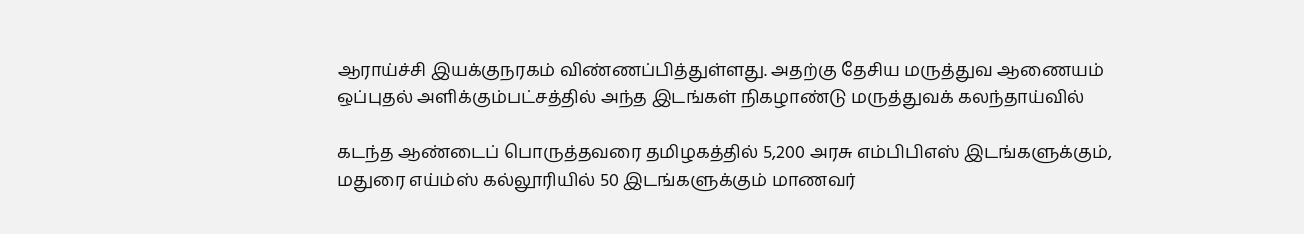ஆராய்ச்சி இயக்குநரகம் விண்ணப்பித்துள்ளது. அதற்கு தேசிய மருத்துவ ஆணையம் ஒப்புதல் அளிக்கும்பட்சத்தில் அந்த இடங்கள் நிகழாண்டு மருத்துவக் கலந்தாய்வில்

கடந்த ஆண்டைப் பொருத்தவரை தமிழகத்தில் 5,200 அரசு எம்பிபிஎஸ் இடங்களுக்கும், மதுரை எய்ம்ஸ் கல்லூரியில் 50 இடங்களுக்கும் மாணவர்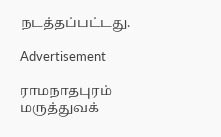நடத்தப்பட்டது.

Advertisement

ராமநாதபுரம் மருத்துவக்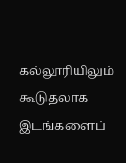கல்லூரியிலும் கூடுதலாக இடங்களைப்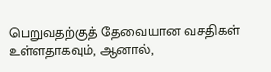பெறுவதற்குத் தேவையான வசதிகள் உள்ளதாகவும், ஆனால்,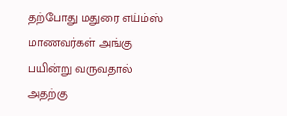தற்போது மதுரை எய்ம்ஸ் மாணவர்கள் அங்கு பயின்று வருவதால் அதற்கு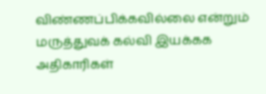விண்ணப்பிக்கவில்லை என்றும் மருத்துவக் கல்வி இயக்கக அதிகாரிகள்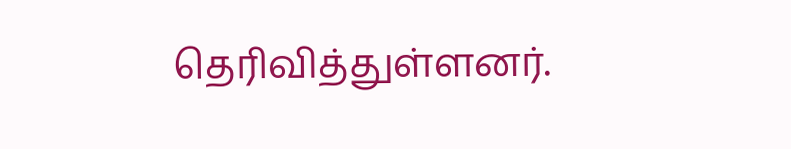தெரிவித்துள்ளனர்.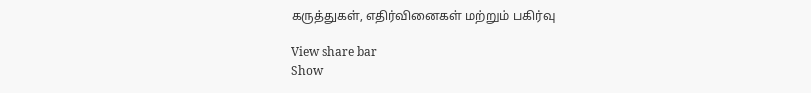கருத்துகள், எதிர்வினைகள் மற்றும் பகிர்வு

View share bar
Show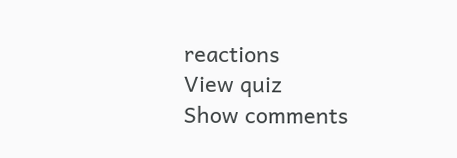reactions
View quiz
Show comments